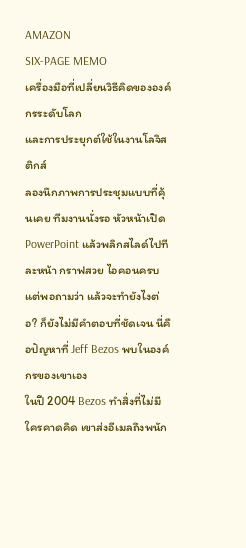AMAZON
SIX-PAGE MEMO
เครื่องมือที่เปลี่ยนวิธีคิดขององค์กรระดับโลก
และการประยุกต์ใช้ในงานโลจิสติกส์
ลองนึกภาพการประชุมแบบที่คุ้นเคย ทีมงานนั่งรอ หัวหน้าเปิด PowerPoint แล้วพลิกสไลด์ไปทีละหน้า กราฟสวย ไอคอนครบ แต่พอถามว่า แล้วจะทำยังไงต่อ? ก็ยังไม่มีคำตอบที่ชัดเจน นี่คือปัญหาที่ Jeff Bezos พบในองค์กรของเขาเอง
ในปี 2004 Bezos ทำสิ่งที่ไม่มีใครคาดคิด เขาส่งอีเมลถึงพนัก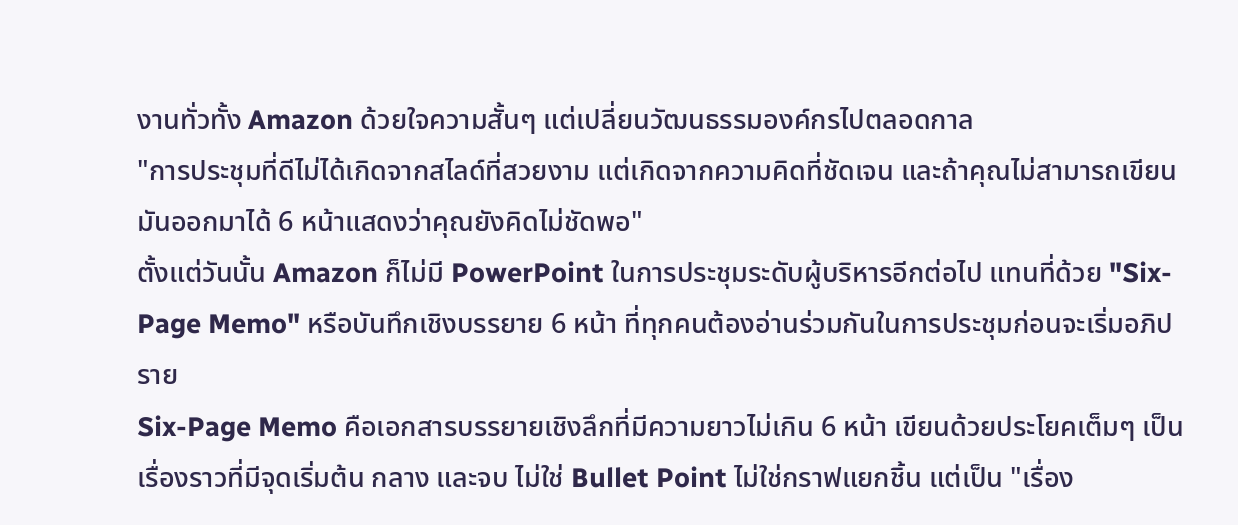งานทั่วทั้ง Amazon ด้วยใจความสั้นๆ แต่เปลี่ยนวัฒนธรรมองค์กรไปตลอดกาล
"การประชุมที่ดีไม่ได้เกิดจากสไลด์ที่สวยงาม แต่เกิดจากความคิดที่ชัดเจน และถ้าคุณไม่สามารถเขียนมันออกมาได้ 6 หน้าแสดงว่าคุณยังคิดไม่ชัดพอ"
ตั้งแต่วันนั้น Amazon ก็ไม่มี PowerPoint ในการประชุมระดับผู้บริหารอีกต่อไป แทนที่ด้วย "Six-Page Memo" หรือบันทึกเชิงบรรยาย 6 หน้า ที่ทุกคนต้องอ่านร่วมกันในการประชุมก่อนจะเริ่มอภิปราย
Six-Page Memo คือเอกสารบรรยายเชิงลึกที่มีความยาวไม่เกิน 6 หน้า เขียนด้วยประโยคเต็มๆ เป็นเรื่องราวที่มีจุดเริ่มต้น กลาง และจบ ไม่ใช่ Bullet Point ไม่ใช่กราฟแยกชิ้น แต่เป็น "เรื่อง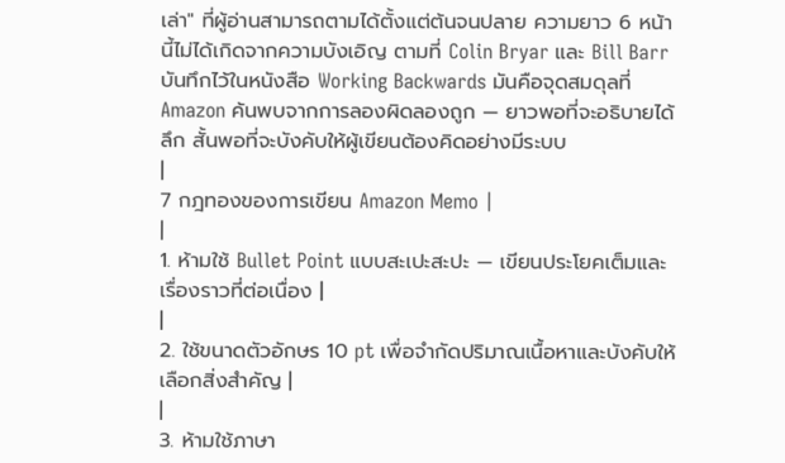เล่า" ที่ผู้อ่านสามารถตามได้ตั้งแต่ต้นจนปลาย ความยาว 6 หน้านี้ไม่ได้เกิดจากความบังเอิญ ตามที่ Colin Bryar และ Bill Barr บันทึกไว้ในหนังสือ Working Backwards มันคือจุดสมดุลที่ Amazon ค้นพบจากการลองผิดลองถูก — ยาวพอที่จะอธิบายได้ลึก สั้นพอที่จะบังคับให้ผู้เขียนต้องคิดอย่างมีระบบ
|
7 กฎทองของการเขียน Amazon Memo |
|
1. ห้ามใช้ Bullet Point แบบสะเปะสะปะ — เขียนประโยคเต็มและเรื่องราวที่ต่อเนื่อง |
|
2. ใช้ขนาดตัวอักษร 10 pt เพื่อจำกัดปริมาณเนื้อหาและบังคับให้เลือกสิ่งสำคัญ |
|
3. ห้ามใช้ภาษา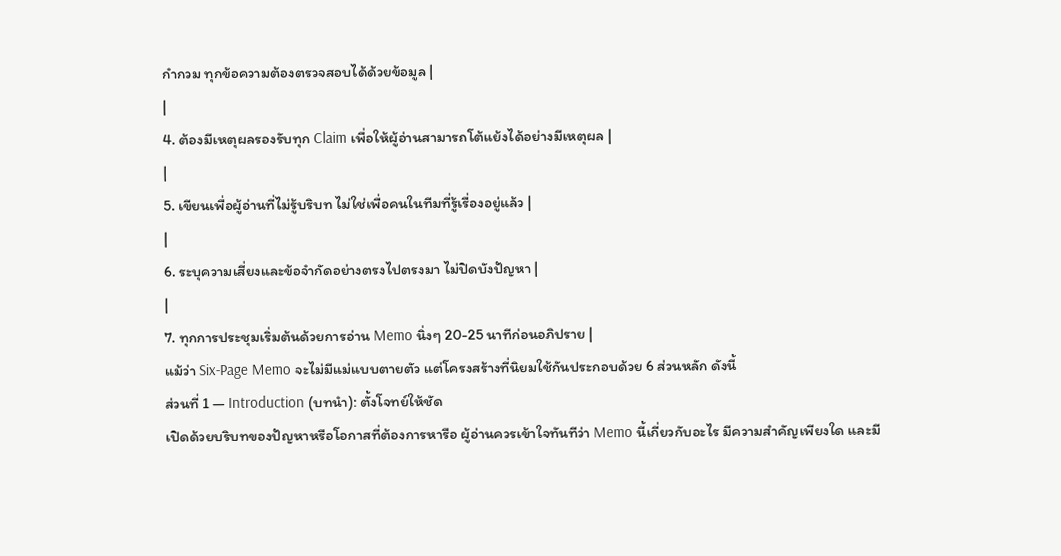กำกวม ทุกข้อความต้องตรวจสอบได้ด้วยข้อมูล |
|
4. ต้องมีเหตุผลรองรับทุก Claim เพื่อให้ผู้อ่านสามารถโต้แย้งได้อย่างมีเหตุผล |
|
5. เขียนเพื่อผู้อ่านที่ไม่รู้บริบท ไม่ใช่เพื่อคนในทีมที่รู้เรื่องอยู่แล้ว |
|
6. ระบุความเสี่ยงและข้อจำกัดอย่างตรงไปตรงมา ไม่ปิดบังปัญหา |
|
7. ทุกการประชุมเริ่มต้นด้วยการอ่าน Memo นิ่งๆ 20-25 นาทีก่อนอภิปราย |
แม้ว่า Six-Page Memo จะไม่มีแม่แบบตายตัว แต่โครงสร้างที่นิยมใช้กันประกอบด้วย 6 ส่วนหลัก ดังนี้
ส่วนที่ 1 — Introduction (บทนำ): ตั้งโจทย์ให้ชัด
เปิดด้วยบริบทของปัญหาหรือโอกาสที่ต้องการหารือ ผู้อ่านควรเข้าใจทันทีว่า Memo นี้เกี่ยวกับอะไร มีความสำคัญเพียงใด และมี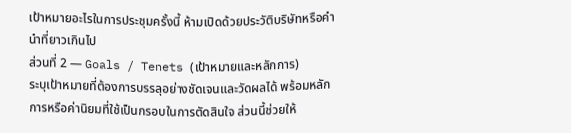เป้าหมายอะไรในการประชุมครั้งนี้ ห้ามเปิดด้วยประวัติบริษัทหรือคำนำที่ยาวเกินไป
ส่วนที่ 2 — Goals / Tenets (เป้าหมายและหลักการ)
ระบุเป้าหมายที่ต้องการบรรลุอย่างชัดเจนและวัดผลได้ พร้อมหลักการหรือค่านิยมที่ใช้เป็นกรอบในการตัดสินใจ ส่วนนี้ช่วยให้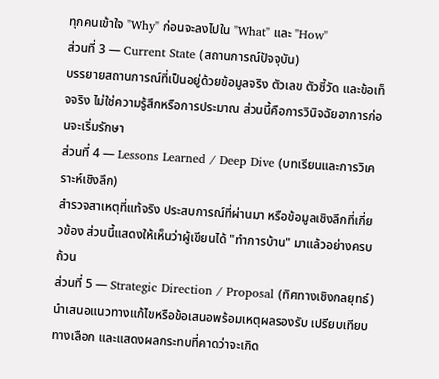ทุกคนเข้าใจ "Why" ก่อนจะลงไปใน "What" และ "How"
ส่วนที่ 3 — Current State (สถานการณ์ปัจจุบัน)
บรรยายสถานการณ์ที่เป็นอยู่ด้วยข้อมูลจริง ตัวเลข ตัวชี้วัด และข้อเท็จจริง ไม่ใช่ความรู้สึกหรือการประมาณ ส่วนนี้คือการวินิจฉัยอาการก่อนจะเริ่มรักษา
ส่วนที่ 4 — Lessons Learned / Deep Dive (บทเรียนและการวิเคราะห์เชิงลึก)
สำรวจสาเหตุที่แท้จริง ประสบการณ์ที่ผ่านมา หรือข้อมูลเชิงลึกที่เกี่ยวข้อง ส่วนนี้แสดงให้เห็นว่าผู้เขียนได้ "ทำการบ้าน" มาแล้วอย่างครบถ้วน
ส่วนที่ 5 — Strategic Direction / Proposal (ทิศทางเชิงกลยุทธ์)
นำเสนอแนวทางแก้ไขหรือข้อเสนอพร้อมเหตุผลรองรับ เปรียบเทียบทางเลือก และแสดงผลกระทบที่คาดว่าจะเกิด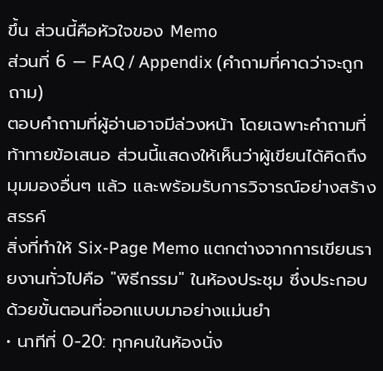ขึ้น ส่วนนี้คือหัวใจของ Memo
ส่วนที่ 6 — FAQ / Appendix (คำถามที่คาดว่าจะถูกถาม)
ตอบคำถามที่ผู้อ่านอาจมีล่วงหน้า โดยเฉพาะคำถามที่ท้าทายข้อเสนอ ส่วนนี้แสดงให้เห็นว่าผู้เขียนได้คิดถึงมุมมองอื่นๆ แล้ว และพร้อมรับการวิจารณ์อย่างสร้างสรรค์
สิ่งที่ทำให้ Six-Page Memo แตกต่างจากการเขียนรายงานทั่วไปคือ "พิธีกรรม" ในห้องประชุม ซึ่งประกอบด้วยขั้นตอนที่ออกแบบมาอย่างแม่นยำ
• นาทีที่ 0-20: ทุกคนในห้องนั่ง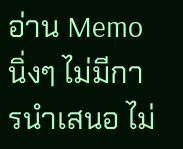อ่าน Memo นิ่งๆ ไม่มีการนำเสนอ ไม่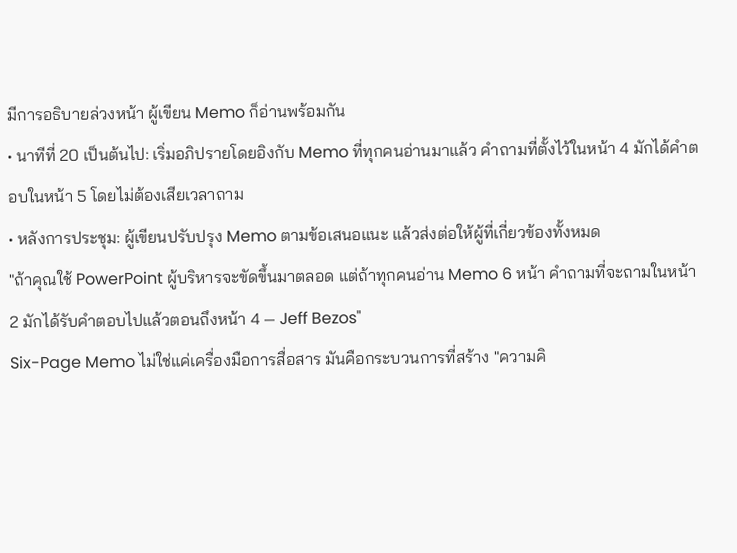มีการอธิบายล่วงหน้า ผู้เขียน Memo ก็อ่านพร้อมกัน
• นาทีที่ 20 เป็นต้นไป: เริ่มอภิปรายโดยอิงกับ Memo ที่ทุกคนอ่านมาแล้ว คำถามที่ตั้งไว้ในหน้า 4 มักได้คำตอบในหน้า 5 โดยไม่ต้องเสียเวลาถาม
• หลังการประชุม: ผู้เขียนปรับปรุง Memo ตามข้อเสนอแนะ แล้วส่งต่อให้ผู้ที่เกี่ยวข้องทั้งหมด
"ถ้าคุณใช้ PowerPoint ผู้บริหารจะขัดขึ้นมาตลอด แต่ถ้าทุกคนอ่าน Memo 6 หน้า คำถามที่จะถามในหน้า 2 มักได้รับคำตอบไปแล้วตอนถึงหน้า 4 — Jeff Bezos"
Six-Page Memo ไม่ใช่แค่เครื่องมือการสื่อสาร มันคือกระบวนการที่สร้าง "ความคิ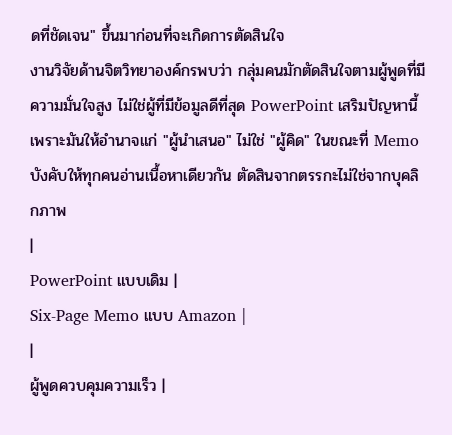ดที่ชัดเจน" ขึ้นมาก่อนที่จะเกิดการตัดสินใจ
งานวิจัยด้านจิตวิทยาองค์กรพบว่า กลุ่มคนมักตัดสินใจตามผู้พูดที่มีความมั่นใจสูง ไม่ใช่ผู้ที่มีข้อมูลดีที่สุด PowerPoint เสริมปัญหานี้เพราะมันให้อำนาจแก่ "ผู้นำเสนอ" ไม่ใช่ "ผู้คิด" ในขณะที่ Memo บังคับให้ทุกคนอ่านเนื้อหาเดียวกัน ตัดสินจากตรรกะไม่ใช่จากบุคลิกภาพ
|
PowerPoint แบบเดิม |
Six-Page Memo แบบ Amazon |
|
ผู้พูดควบคุมความเร็ว |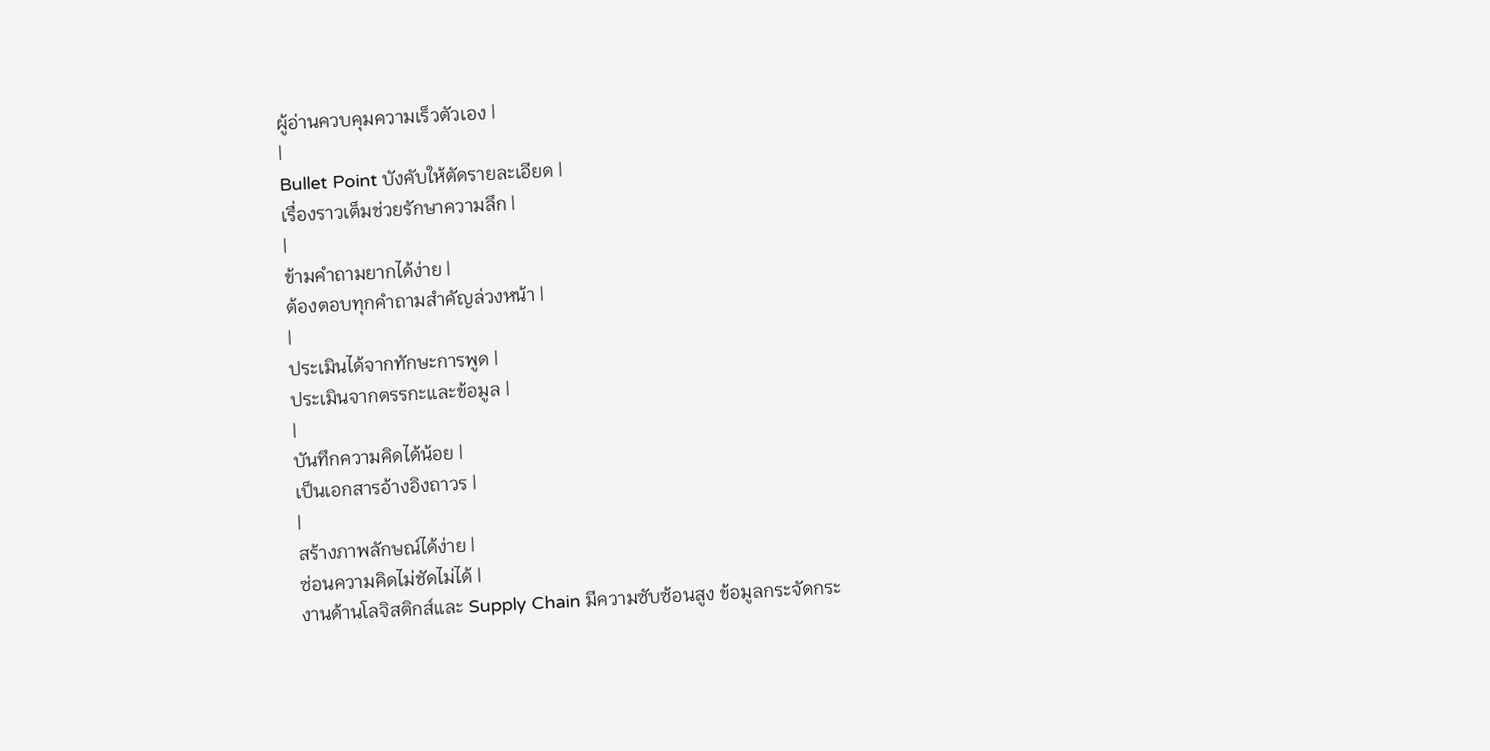ผู้อ่านควบคุมความเร็วตัวเอง |
|
Bullet Point บังคับให้ตัดรายละเอียด |
เรื่องราวเต็มช่วยรักษาความลึก |
|
ข้ามคำถามยากได้ง่าย |
ต้องตอบทุกคำถามสำคัญล่วงหน้า |
|
ประเมินได้จากทักษะการพูด |
ประเมินจากตรรกะและข้อมูล |
|
บันทึกความคิดได้น้อย |
เป็นเอกสารอ้างอิงถาวร |
|
สร้างภาพลักษณ์ได้ง่าย |
ซ่อนความคิดไม่ชัดไม่ได้ |
งานด้านโลจิสติกส์และ Supply Chain มีความซับซ้อนสูง ข้อมูลกระจัดกระ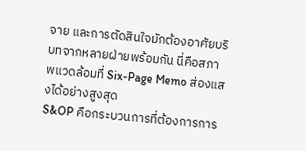จาย และการตัดสินใจมักต้องอาศัยบริบทจากหลายฝ่ายพร้อมกัน นี่คือสภาพแวดล้อมที่ Six-Page Memo ส่องแสงได้อย่างสูงสุด
S&OP คือกระบวนการที่ต้องการการ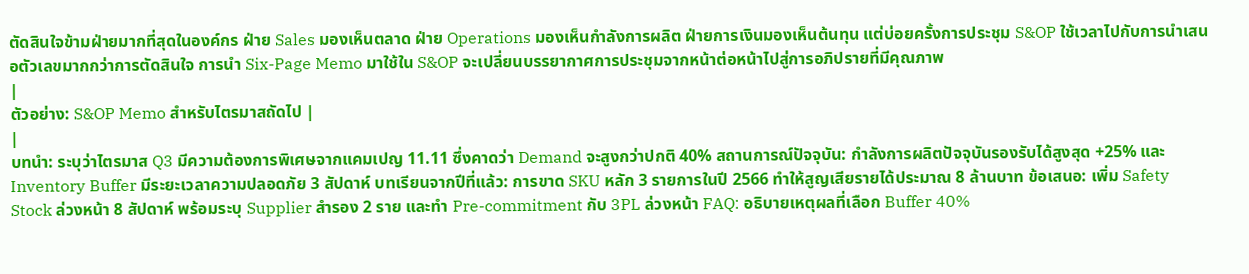ตัดสินใจข้ามฝ่ายมากที่สุดในองค์กร ฝ่าย Sales มองเห็นตลาด ฝ่าย Operations มองเห็นกำลังการผลิต ฝ่ายการเงินมองเห็นต้นทุน แต่บ่อยครั้งการประชุม S&OP ใช้เวลาไปกับการนำเสนอตัวเลขมากกว่าการตัดสินใจ การนำ Six-Page Memo มาใช้ใน S&OP จะเปลี่ยนบรรยากาศการประชุมจากหน้าต่อหน้าไปสู่การอภิปรายที่มีคุณภาพ
|
ตัวอย่าง: S&OP Memo สำหรับไตรมาสถัดไป |
|
บทนำ: ระบุว่าไตรมาส Q3 มีความต้องการพิเศษจากแคมเปญ 11.11 ซึ่งคาดว่า Demand จะสูงกว่าปกติ 40% สถานการณ์ปัจจุบัน: กำลังการผลิตปัจจุบันรองรับได้สูงสุด +25% และ Inventory Buffer มีระยะเวลาความปลอดภัย 3 สัปดาห์ บทเรียนจากปีที่แล้ว: การขาด SKU หลัก 3 รายการในปี 2566 ทำให้สูญเสียรายได้ประมาณ 8 ล้านบาท ข้อเสนอ: เพิ่ม Safety Stock ล่วงหน้า 8 สัปดาห์ พร้อมระบุ Supplier สำรอง 2 ราย และทำ Pre-commitment กับ 3PL ล่วงหน้า FAQ: อธิบายเหตุผลที่เลือก Buffer 40%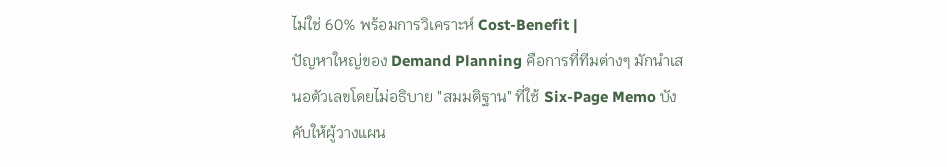ไม่ใช่ 60% พร้อมการวิเคราะห์ Cost-Benefit |
ปัญหาใหญ่ของ Demand Planning คือการที่ทีมต่างๆ มักนำเสนอตัวเลขโดยไม่อธิบาย "สมมติฐาน" ที่ใช้ Six-Page Memo บังคับให้ผู้วางแผน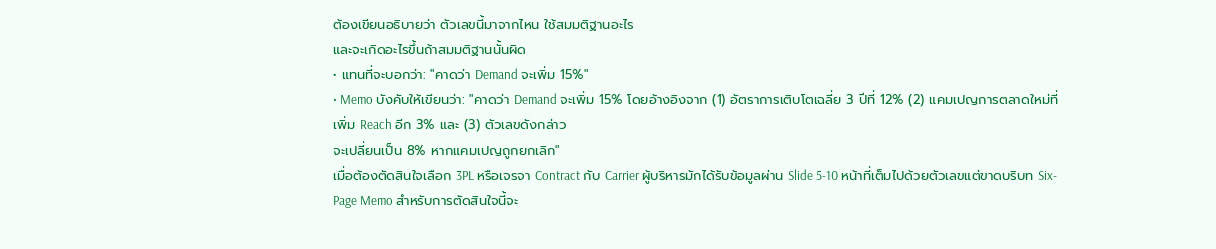ต้องเขียนอธิบายว่า ตัวเลขนี้มาจากไหน ใช้สมมติฐานอะไร
และจะเกิดอะไรขึ้นถ้าสมมติฐานนั้นผิด
• แทนที่จะบอกว่า: "คาดว่า Demand จะเพิ่ม 15%"
• Memo บังคับให้เขียนว่า: "คาดว่า Demand จะเพิ่ม 15% โดยอ้างอิงจาก (1) อัตราการเติบโตเฉลี่ย 3 ปีที่ 12% (2) แคมเปญการตลาดใหม่ที่เพิ่ม Reach อีก 3% และ (3) ตัวเลขดังกล่าว
จะเปลี่ยนเป็น 8% หากแคมเปญถูกยกเลิก"
เมื่อต้องตัดสินใจเลือก 3PL หรือเจรจา Contract กับ Carrier ผู้บริหารมักได้รับข้อมูลผ่าน Slide 5-10 หน้าที่เต็มไปด้วยตัวเลขแต่ขาดบริบท Six-Page Memo สำหรับการตัดสินใจนี้จะ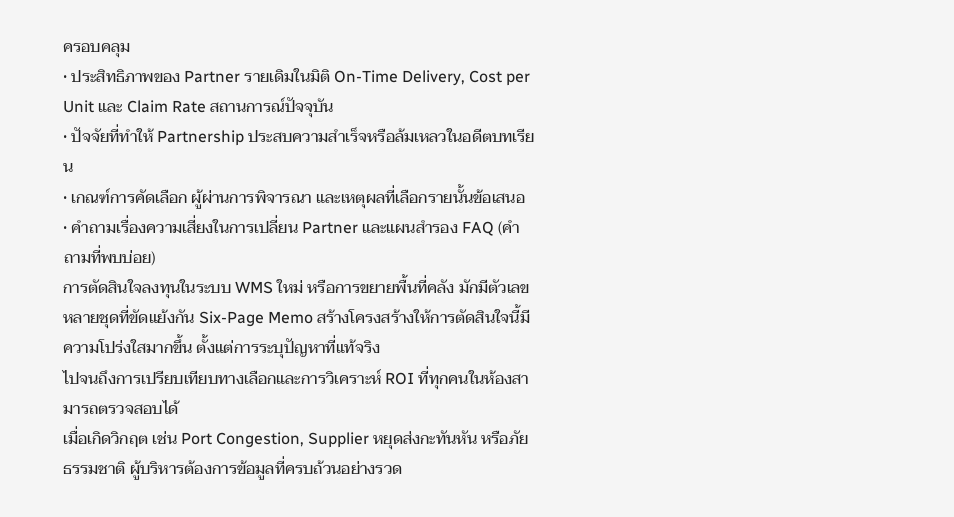ครอบคลุม
• ประสิทธิภาพของ Partner รายเดิมในมิติ On-Time Delivery, Cost per Unit และ Claim Rate สถานการณ์ปัจจุบัน
• ปัจจัยที่ทำให้ Partnership ประสบความสำเร็จหรือล้มเหลวในอดีตบทเรียน
• เกณฑ์การคัดเลือก ผู้ผ่านการพิจารณา และเหตุผลที่เลือกรายนั้นข้อเสนอ
• คำถามเรื่องความเสี่ยงในการเปลี่ยน Partner และแผนสำรอง FAQ (คำถามที่พบบ่อย)
การตัดสินใจลงทุนในระบบ WMS ใหม่ หรือการขยายพื้นที่คลัง มักมีตัวเลขหลายชุดที่ขัดแย้งกัน Six-Page Memo สร้างโครงสร้างให้การตัดสินใจนี้มีความโปร่งใสมากขึ้น ตั้งแต่การระบุปัญหาที่แท้จริง
ไปจนถึงการเปรียบเทียบทางเลือกและการวิเคราะห์ ROI ที่ทุกคนในห้องสามารถตรวจสอบได้
เมื่อเกิดวิกฤต เช่น Port Congestion, Supplier หยุดส่งกะทันหัน หรือภัยธรรมชาติ ผู้บริหารต้องการข้อมูลที่ครบถ้วนอย่างรวด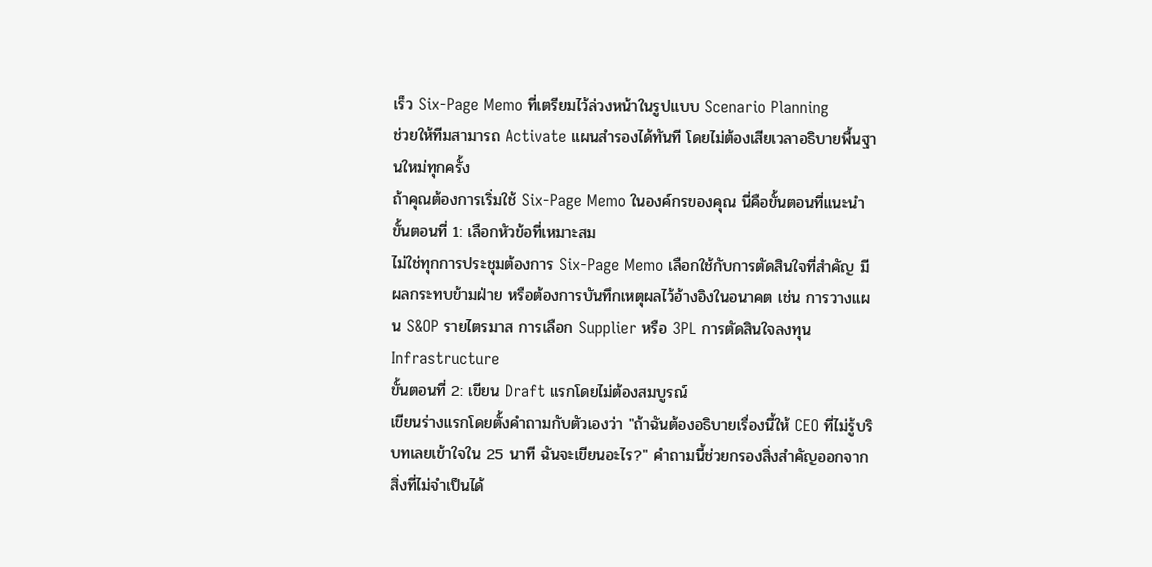เร็ว Six-Page Memo ที่เตรียมไว้ล่วงหน้าในรูปแบบ Scenario Planning
ช่วยให้ทีมสามารถ Activate แผนสำรองได้ทันที โดยไม่ต้องเสียเวลาอธิบายพื้นฐานใหม่ทุกครั้ง
ถ้าคุณต้องการเริ่มใช้ Six-Page Memo ในองค์กรของคุณ นี่คือขั้นตอนที่แนะนำ
ขั้นตอนที่ 1: เลือกหัวข้อที่เหมาะสม
ไม่ใช่ทุกการประชุมต้องการ Six-Page Memo เลือกใช้กับการตัดสินใจที่สำคัญ มีผลกระทบข้ามฝ่าย หรือต้องการบันทึกเหตุผลไว้อ้างอิงในอนาคต เช่น การวางแผน S&OP รายไตรมาส การเลือก Supplier หรือ 3PL การตัดสินใจลงทุน Infrastructure
ขั้นตอนที่ 2: เขียน Draft แรกโดยไม่ต้องสมบูรณ์
เขียนร่างแรกโดยตั้งคำถามกับตัวเองว่า "ถ้าฉันต้องอธิบายเรื่องนี้ให้ CEO ที่ไม่รู้บริบทเลยเข้าใจใน 25 นาที ฉันจะเขียนอะไร?" คำถามนี้ช่วยกรองสิ่งสำคัญออกจากสิ่งที่ไม่จำเป็นได้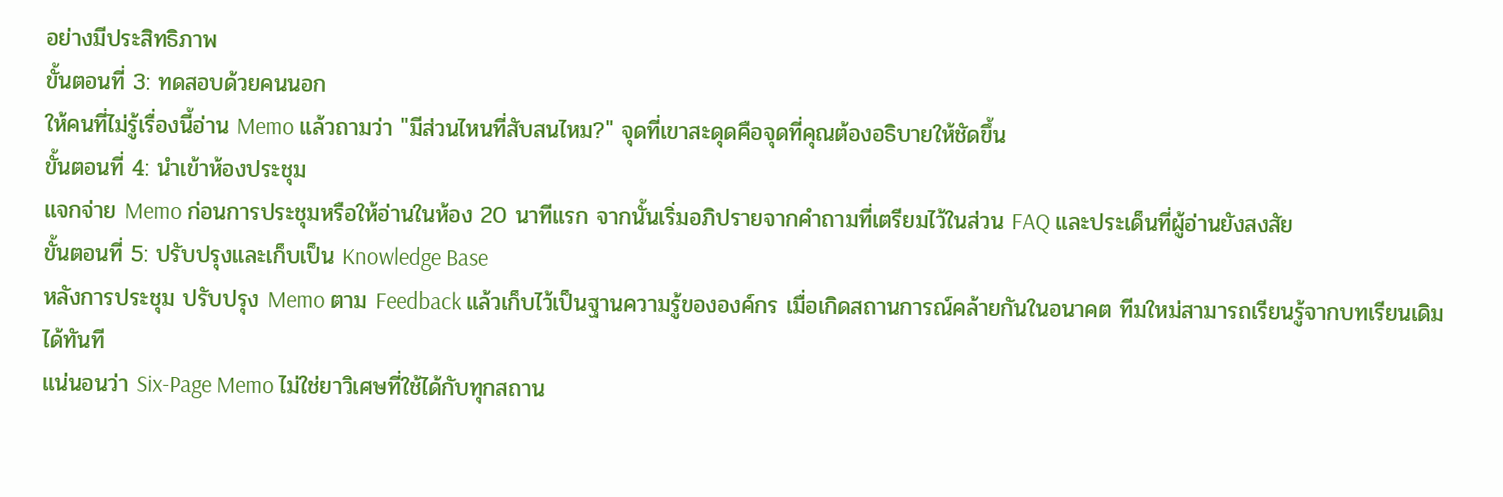อย่างมีประสิทธิภาพ
ขั้นตอนที่ 3: ทดสอบด้วยคนนอก
ให้คนที่ไม่รู้เรื่องนี้อ่าน Memo แล้วถามว่า "มีส่วนไหนที่สับสนไหม?" จุดที่เขาสะดุดคือจุดที่คุณต้องอธิบายให้ชัดขึ้น
ขั้นตอนที่ 4: นำเข้าห้องประชุม
แจกจ่าย Memo ก่อนการประชุมหรือให้อ่านในห้อง 20 นาทีแรก จากนั้นเริ่มอภิปรายจากคำถามที่เตรียมไว้ในส่วน FAQ และประเด็นที่ผู้อ่านยังสงสัย
ขั้นตอนที่ 5: ปรับปรุงและเก็บเป็น Knowledge Base
หลังการประชุม ปรับปรุง Memo ตาม Feedback แล้วเก็บไว้เป็นฐานความรู้ขององค์กร เมื่อเกิดสถานการณ์คล้ายกันในอนาคต ทีมใหม่สามารถเรียนรู้จากบทเรียนเดิมได้ทันที
แน่นอนว่า Six-Page Memo ไม่ใช่ยาวิเศษที่ใช้ได้กับทุกสถาน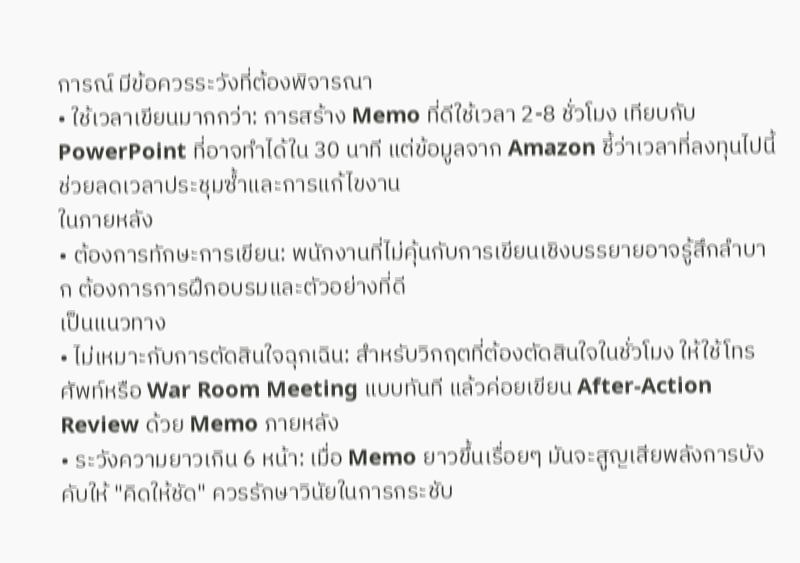การณ์ มีข้อควรระวังที่ต้องพิจารณา
• ใช้เวลาเขียนมากกว่า: การสร้าง Memo ที่ดีใช้เวลา 2-8 ชั่วโมง เทียบกับ PowerPoint ที่อาจทำได้ใน 30 นาที แต่ข้อมูลจาก Amazon ชี้ว่าเวลาที่ลงทุนไปนี้ช่วยลดเวลาประชุมซ้ำและการแก้ไขงาน
ในภายหลัง
• ต้องการทักษะการเขียน: พนักงานที่ไม่คุ้นกับการเขียนเชิงบรรยายอาจรู้สึกลำบาก ต้องการการฝึกอบรมและตัวอย่างที่ดี
เป็นแนวทาง
• ไม่เหมาะกับการตัดสินใจฉุกเฉิน: สำหรับวิกฤตที่ต้องตัดสินใจในชั่วโมง ให้ใช้โทรศัพท์หรือ War Room Meeting แบบทันที แล้วค่อยเขียน After-Action Review ด้วย Memo ภายหลัง
• ระวังความยาวเกิน 6 หน้า: เมื่อ Memo ยาวขึ้นเรื่อยๆ มันจะสูญเสียพลังการบังคับให้ "คิดให้ชัด" ควรรักษาวินัยในการกระชับ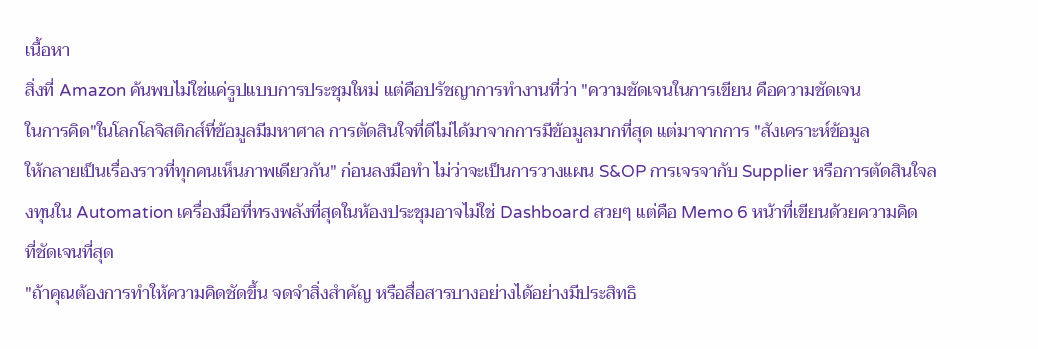เนื้อหา
สิ่งที่ Amazon ค้นพบไม่ใช่แค่รูปแบบการประชุมใหม่ แต่คือปรัชญาการทำงานที่ว่า "ความชัดเจนในการเขียน คือความชัดเจน
ในการคิด"ในโลกโลจิสติกส์ที่ข้อมูลมีมหาศาล การตัดสินใจที่ดีไม่ได้มาจากการมีข้อมูลมากที่สุด แต่มาจากการ "สังเคราะห์ข้อมูล
ให้กลายเป็นเรื่องราวที่ทุกคนเห็นภาพเดียวกัน" ก่อนลงมือทำ ไม่ว่าจะเป็นการวางแผน S&OP การเจรจากับ Supplier หรือการตัดสินใจลงทุนใน Automation เครื่องมือที่ทรงพลังที่สุดในห้องประชุมอาจไม่ใช่ Dashboard สวยๆ แต่คือ Memo 6 หน้าที่เขียนด้วยความคิด
ที่ชัดเจนที่สุด
"ถ้าคุณต้องการทำให้ความคิดชัดขึ้น จดจำสิ่งสำคัญ หรือสื่อสารบางอย่างได้อย่างมีประสิทธิ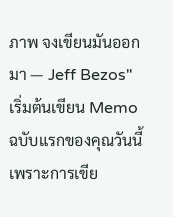ภาพ จงเขียนมันออกมา — Jeff Bezos"
เริ่มต้นเขียน Memo ฉบับแรกของคุณวันนี้
เพราะการเขีย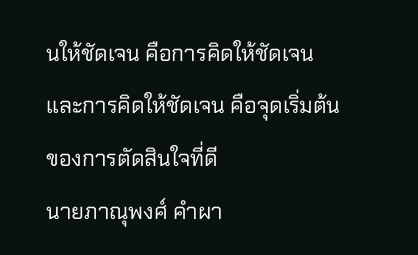นให้ชัดเจน คือการคิดให้ชัดเจน และการคิดให้ชัดเจน คือจุดเริ่มต้นของการตัดสินใจที่ดี
นายภาณุพงศ์ คำผา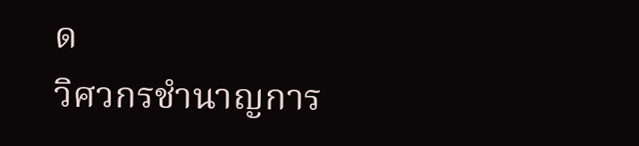ด
วิศวกรชำนาญการ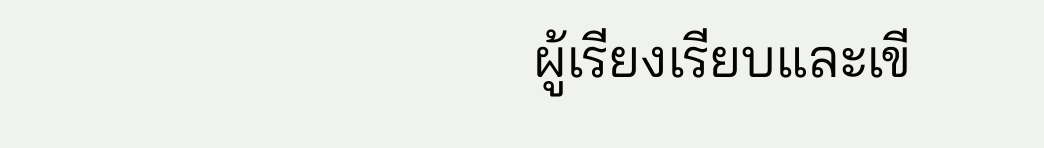ผู้เรียงเรียบและเขี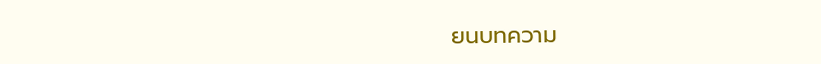ยนบทความ